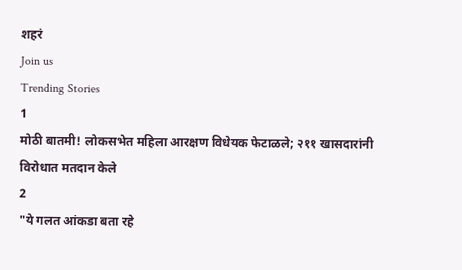शहरं
Join us
Trending Stories
1
मोठी बातमी! लोकसभेत महिला आरक्षण विधेयक फेटाळले; २११ खासदारांनी विरोधात मतदान केले
2
"ये गलत आंकडा बता रहे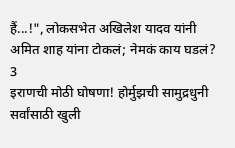हैं...!", लोकसभेत अखिलेश यादव यांनी अमित शाह यांना टोकलं; नेमकं काय घडलं?
3
इराणची मोठी घोषणा! होर्मुझची सामुद्रधुनी सर्वांसाठी खुली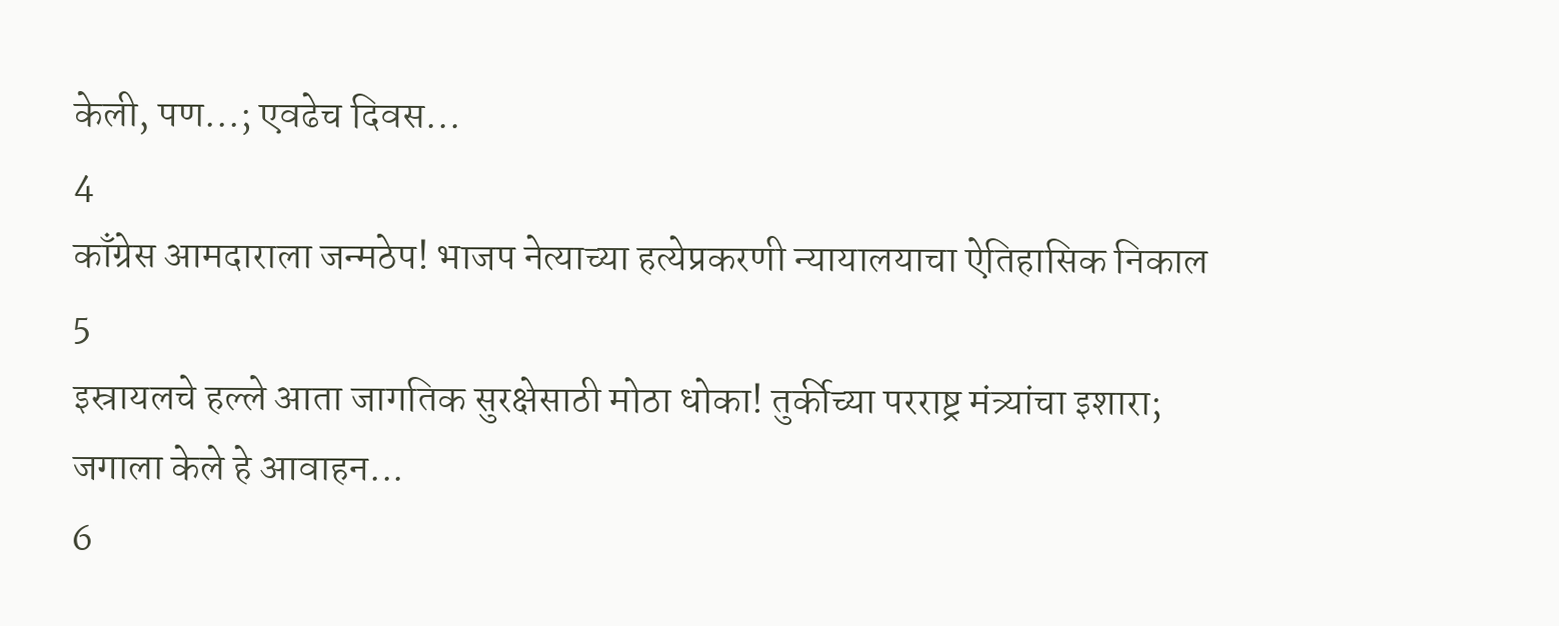केली, पण...; एवढेच दिवस...
4
काँग्रेस आमदाराला जन्मठेप! भाजप नेत्याच्या हत्येप्रकरणी न्यायालयाचा ऐतिहासिक निकाल
5
इस्रायलचे हल्ले आता जागतिक सुरक्षेसाठी मोठा धोका! तुर्कीच्या परराष्ट्र मंत्र्यांचा इशारा; जगाला केले हे आवाहन...
6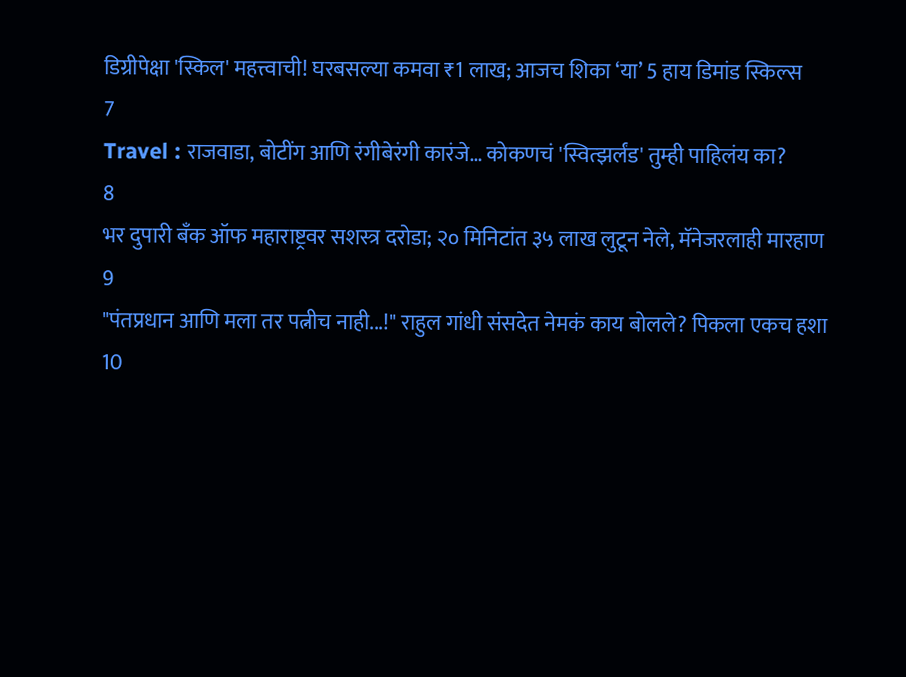डिग्रीपेक्षा 'स्किल' महत्त्वाची! घरबसल्या कमवा ₹1 लाख; आजच शिका ‘या’ 5 हाय डिमांड स्किल्स
7
Travel : राजवाडा, बोटींग आणि रंगीबेरंगी कारंजे… कोकणचं 'स्वित्झर्लंड' तुम्ही पाहिलंय का?
8
भर दुपारी बँक ऑफ महाराष्ट्रवर सशस्त्र दरोडा; २० मिनिटांत ३५ लाख लुटून नेले, मॅनेजरलाही मारहाण
9
"पंतप्रधान आणि मला तर पत्नीच नाही...!" राहुल गांधी संसदेत नेमकं काय बोलले? पिकला एकच हशा
10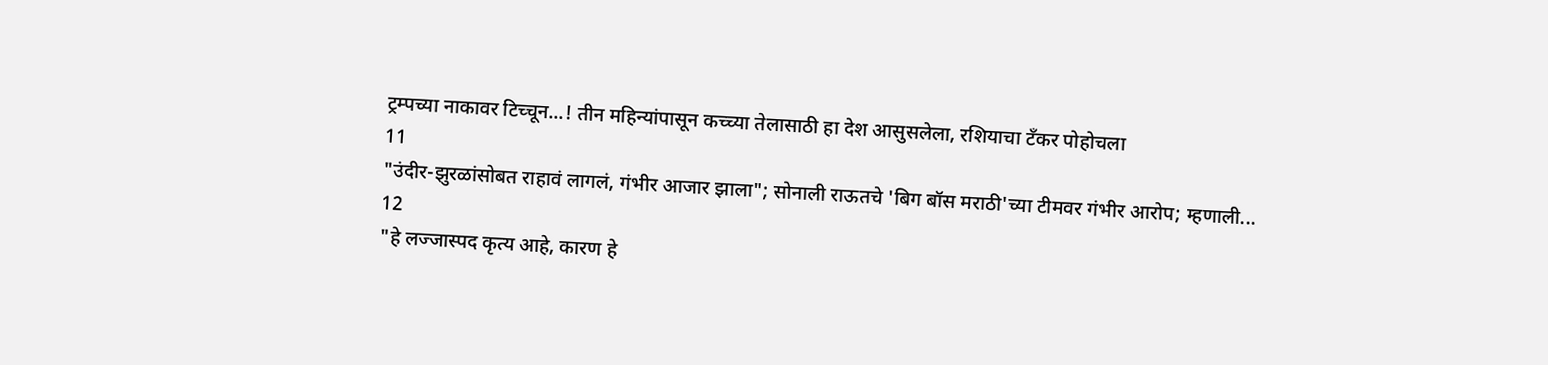ट्रम्पच्या नाकावर टिच्चून...! तीन महिन्यांपासून कच्च्या तेलासाठी हा देश आसुसलेला, रशियाचा टँकर पोहोचला
11
"उंदीर-झुरळांसोबत राहावं लागलं, गंभीर आजार झाला"; सोनाली राऊतचे 'बिग बॉस मराठी'च्या टीमवर गंभीर आरोप; म्हणाली...
12
"हे लज्जास्पद कृत्य आहे, कारण हे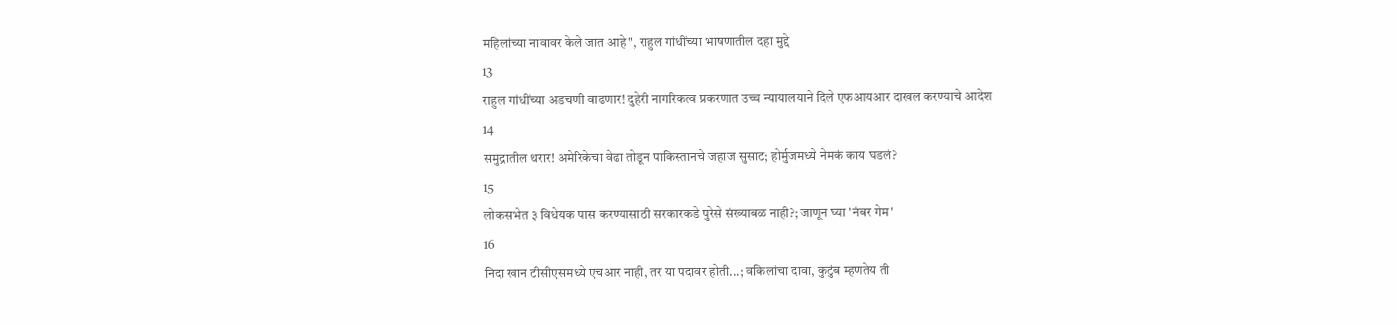महिलांच्या नावावर केले जात आहे", राहुल गांधींच्या भाषणातील दहा मुद्दे
13
राहुल गांधींच्या अडचणी वाढणार! दुहेरी नागरिकत्व प्रकरणात उच्च न्यायालयाने दिले एफआयआर दाखल करण्याचे आदेश
14
समुद्रातील थरार! अमेरिकेचा वेढा तोडून पाकिस्तानचे जहाज सुसाट; होर्मुजमध्ये नेमकं काय घडलं?
15
लोकसभेत ३ विधेयक पास करण्यासाठी सरकारकडे पुरेसे संख्याबळ नाही?; जाणून घ्या 'नंबर गेम'
16
निदा खान टीसीएसमध्ये एचआर नाही, तर या पदावर होती...; वकिलांचा दावा, कुटुंब म्हणतेय ती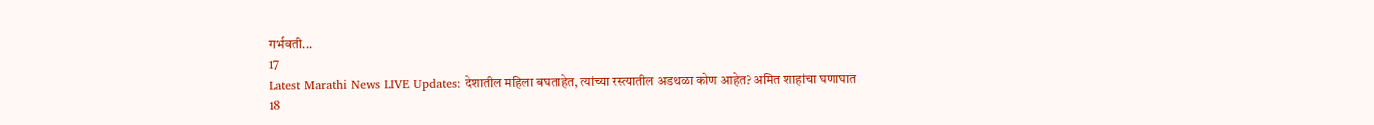गर्भवती...
17
Latest Marathi News LIVE Updates: देशातील महिला बघताहेत, त्यांच्या रस्त्यातील अडथळा कोण आहेत? अमित शाहांचा घणाघात
18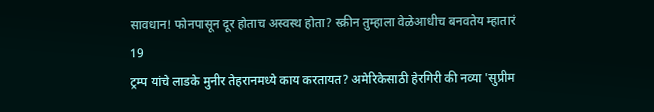सावधान! फोनपासून दूर होताच अस्वस्थ होता? स्क्रीन तुम्हाला वेळेआधीच बनवतेय म्हातारं
19
ट्रम्प यांचे लाडके मुनीर तेहरानमध्ये काय करतायत? अमेरिकेसाठी हेरगिरी की नव्या 'सुप्रीम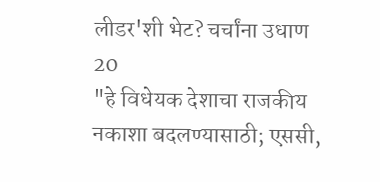लीडर'शी भेट? चर्चांना उधाण
20
"हे विधेयक देशाचा राजकीय नकाशा बदलण्यासाठी; एससी,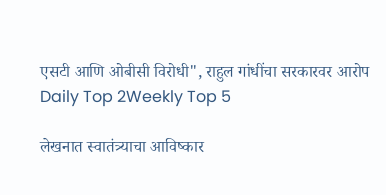एसटी आणि ओबीसी विरोधी", राहुल गांधींचा सरकारवर आरोप
Daily Top 2Weekly Top 5

लेखनात स्वातंत्र्याचा आविष्कार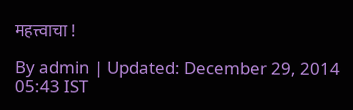महत्त्वाचा !

By admin | Updated: December 29, 2014 05:43 IST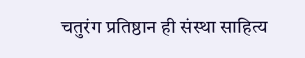चतुरंग प्रतिष्ठान ही संस्था साहित्य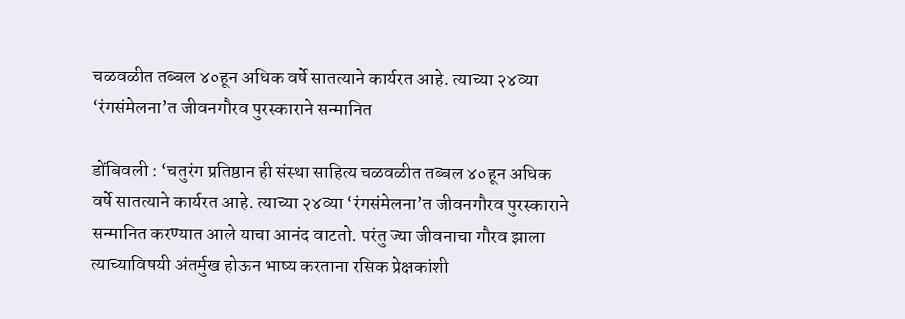चळवळीत तब्बल ४०हून अधिक वर्षे सातत्याने कार्यरत आहे. त्याच्या २४व्या ‘रंगसंमेलना’त जीवनगौरव पुरस्काराने सन्मानित

डोंबिवली : ‘चतुरंग प्रतिष्ठान ही संस्था साहित्य चळवळीत तब्बल ४०हून अधिक वर्षे सातत्याने कार्यरत आहे. त्याच्या २४व्या ‘रंगसंमेलना’त जीवनगौरव पुरस्काराने सन्मानित करण्यात आले याचा आनंद वाटतो. परंतु ज्या जीवनाचा गौरव झाला त्याच्याविषयी अंतर्मुख होऊन भाष्य करताना रसिक प्रेक्षकांशी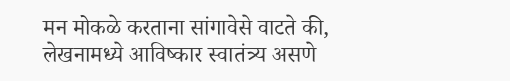मन मोकळे करताना सांगावेसे वाटते की, लेखनामध्ये आविष्कार स्वातंत्र्य असणे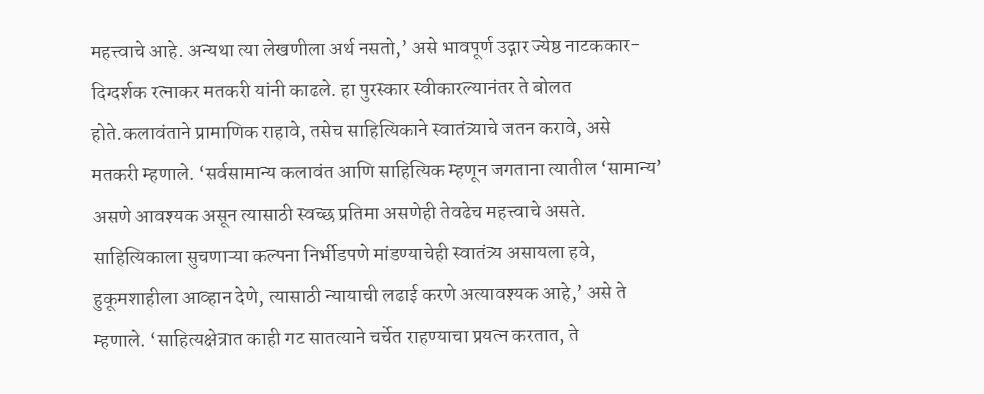महत्त्वाचे आहे. अन्यथा त्या लेखणीला अर्थ नसतो,’ असे भावपूर्ण उद्गार ज्येष्ठ नाटककार-दिग्दर्शक रत्नाकर मतकरी यांनी काढले. हा पुरस्कार स्वीकारल्यानंतर ते बोलत होते.कलावंताने प्रामाणिक राहावे, तसेच साहित्यिकाने स्वातंत्र्याचे जतन करावे, असे मतकरी म्हणाले. ‘सर्वसामान्य कलावंत आणि साहित्यिक म्हणून जगताना त्यातील ‘सामान्य’ असणे आवश्यक असून त्यासाठी स्वच्छ प्रतिमा असणेही तेवढेच महत्त्वाचे असते. साहित्यिकाला सुचणाऱ्या कल्पना निर्भीडपणे मांडण्याचेही स्वातंत्र्य असायला हवे, हुकूमशाहीला आव्हान देणे, त्यासाठी न्यायाची लढाई करणे अत्यावश्यक आहे,’ असे ते म्हणाले. ‘साहित्यक्षेत्रात काही गट सातत्याने चर्चेत राहण्याचा प्रयत्न करतात, ते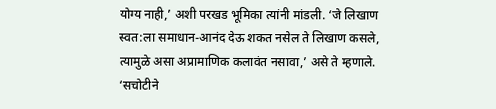योग्य नाही,’ अशी परखड भूमिका त्यांनी मांडली. ‘जे लिखाण स्वत:ला समाधान-आनंद देऊ शकत नसेल ते लिखाण कसले, त्यामुळे असा अप्रामाणिक कलावंत नसावा,’ असे ते म्हणाले. ‘सचोटीने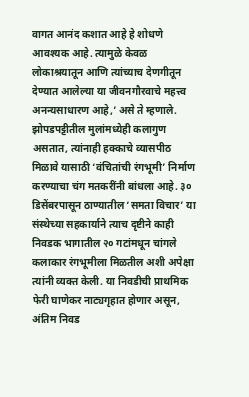वागत आनंद कशात आहे हे शोधणे आवश्यक आहे. त्यामुळे केवळ लोकाश्रयातून आणि त्यांच्याच देणगीतून देण्यात आलेल्या या जीवनगौरवाचे महत्त्व अनन्यसाधारण आहे,’ असे ते म्हणाले. झोपडपट्टीतील मुलांमध्येही कलागुण असतात, त्यांनाही हक्काचे व्यासपीठ मिळावे यासाठी ‘वंचितांची रंगभूमी’ निर्माण करण्याचा चंग मतकरींनी बांधला आहे. ३० डिसेंबरपासून ठाण्यातील ‘समता विचार’ या संस्थेच्या सहकार्याने त्याच दृष्टीने काही निवडक भागातील २० गटांमधून चांगले कलाकार रंगभूमीला मिळतील अशी अपेक्षा त्यांनी व्यक्त केली. या निवडीची प्राथमिक फेरी घाणेकर नाट्यगृहात होणार असून, अंतिम निवड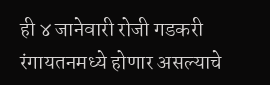ही ४ जानेवारी रोजी गडकरी रंगायतनमध्ये होणार असल्याचे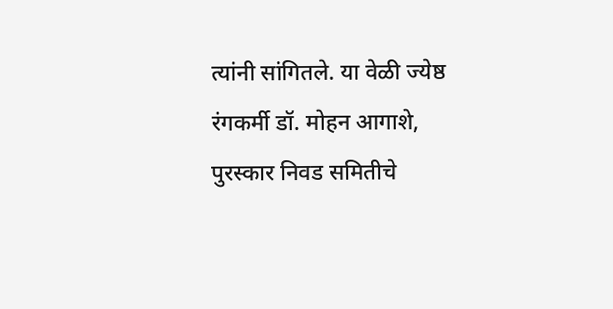त्यांनी सांगितले. या वेळी ज्येष्ठ रंगकर्मी डॉ. मोहन आगाशे, पुरस्कार निवड समितीचे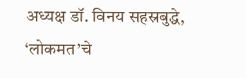अध्यक्ष डॉ. विनय सहस्रबुद्धे, ‘लोकमत’चे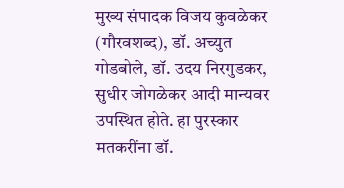मुख्य संपादक विजय कुवळेकर (गौरवशब्द), डॉ. अच्युत गोडबोले, डॉ. उदय निरगुडकर, सुधीर जोगळेकर आदी मान्यवर उपस्थित होते. हा पुरस्कार मतकरींना डॉ.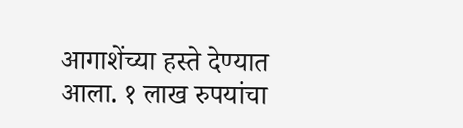आगाशेंच्या हस्ते देण्यात आला. १ लाख रुपयांचा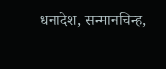धनादेश, सन्मानचिन्ह,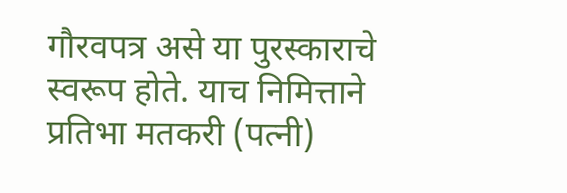गौरवपत्र असे या पुरस्काराचे स्वरूप होते. याच निमित्ताने प्रतिभा मतकरी (पत्नी)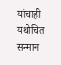यांचाही यथोचित सन्मान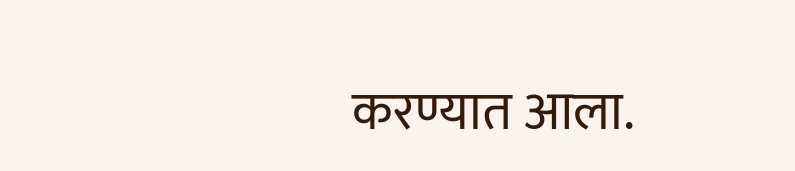करण्यात आला.